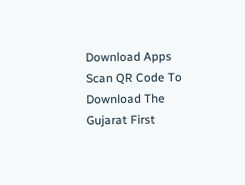Download Apps
Scan QR Code To Download The Gujarat First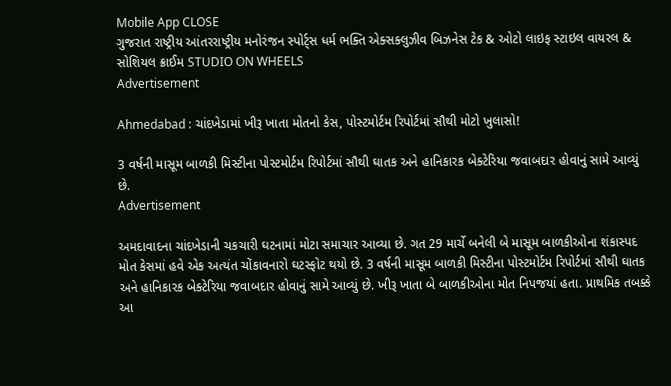Mobile App CLOSE
ગુજરાત રાષ્ટ્રીય આંતરરાષ્ટ્રીય મનોરંજન સ્પોર્ટ્સ ધર્મ ભક્તિ એક્સક્લુઝીવ બિઝનેસ ટેક & ઓટો લાઇફ સ્ટાઇલ વાયરલ & સોશિયલ ક્રાઈમ STUDIO ON WHEELS
Advertisement

Ahmedabad : ચાંદખેડામાં ખીરૂ ખાતા મોતનો કેસ, પોસ્ટમોર્ટમ રિપોર્ટમાં સૌથી મોટો ખુલાસો!

3 વર્ષની માસૂમ બાળકી મિસ્ટીના પોસ્ટમોર્ટમ રિપોર્ટમાં સૌથી ઘાતક અને હાનિકારક બેક્ટેરિયા જવાબદાર હોવાનું સામે આવ્યું છે.
Advertisement

અમદાવાદના ચાંદખેડાની ચકચારી ઘટનામાં મોટા સમાચાર આવ્યા છે. ગત 29 માર્ચે બનેલી બે માસૂમ બાળકીઓના શંકાસ્પદ મોત કેસમાં હવે એક અત્યંત ચોંકાવનારો ઘટસ્ફોટ થયો છે. 3 વર્ષની માસૂમ બાળકી મિસ્ટીના પોસ્ટમોર્ટમ રિપોર્ટમાં સૌથી ઘાતક અને હાનિકારક બેક્ટેરિયા જવાબદાર હોવાનું સામે આવ્યું છે. ખીરૂ ખાતા બે બાળકીઓના મોત નિપજયાં હતા. પ્રાથમિક તબક્કે આ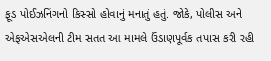ફૂડ પોઈઝનિંગનો કિસ્સો હોવાનું મનાતું હતું. જોકે, પોલીસ અને એફએસએલની ટીમ સતત આ મામલે ઉંડાણપૂર્વક તપાસ કરી રહી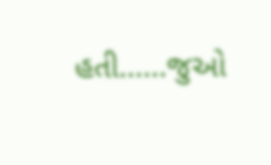હતી......જુઓ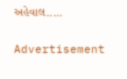અહેવાલ.....

Advertisement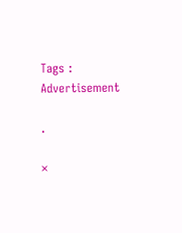Tags :
Advertisement

.

×